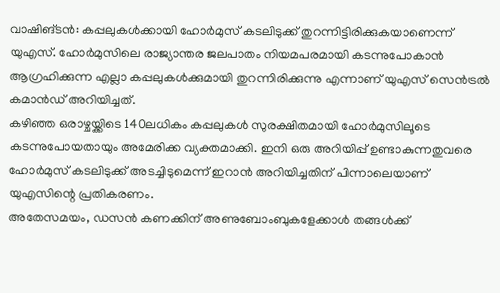വാഷിങ്ടൻ: കപ്പലുകൾക്കായി ഹോർമുസ് കടലിടുക്ക് തുറന്നിട്ടിരിക്കുകയാണെന്ന് യുഎസ്. ഹോർമുസിലെ രാജ്യാന്തര ജലപാതം നിയമപരമായി കടന്നുപോകാൻ ആഗ്രഹിക്കുന്ന എല്ലാ കപ്പലുകൾക്കുമായി തുറന്നിരിക്കുന്നു എന്നാണ് യുഎസ് സെൻട്രൽ കമാൻഡ് അറിയിച്ചത്.
കഴിഞ്ഞ ഒരാഴ്ചയ്ക്കിടെ 140ലധികം കപ്പലുകൾ സുരക്ഷിതമായി ഹോർമുസിലൂടെ കടന്നുപോയതായും അമേരിക്ക വ്യക്തമാക്കി. ഇനി ഒരു അറിയിപ്പ് ഉണ്ടാകുന്നതുവരെ ഹോർമുസ് കടലിടുക്ക് അടച്ചിടുമെന്ന് ഇറാൻ അറിയിച്ചതിന് പിന്നാലെയാണ് യുഎസിന്റെ പ്രതികരണം.
അതേസമയം, ഡസൻ കണക്കിന് അണുബോംബുകളേക്കാൾ തങ്ങൾക്ക്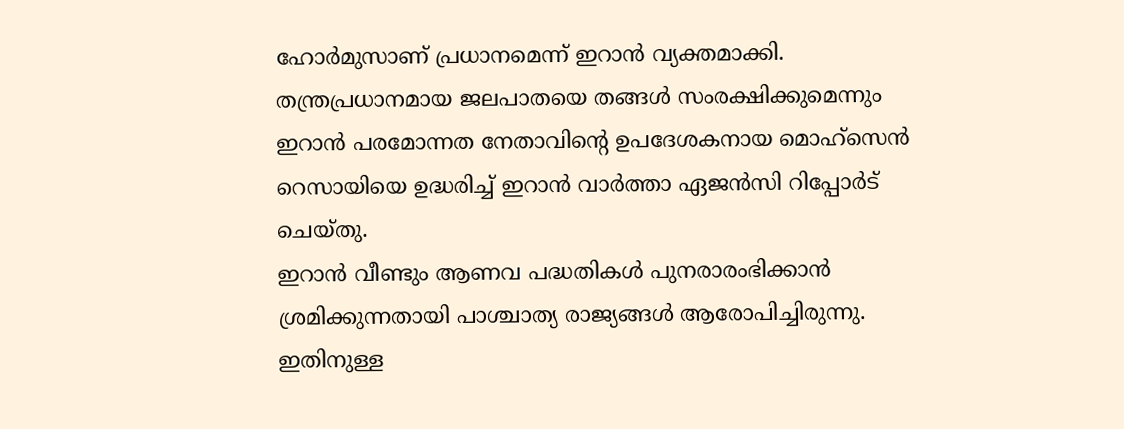ഹോർമുസാണ് പ്രധാനമെന്ന് ഇറാൻ വ്യക്തമാക്കി. തന്ത്രപ്രധാനമായ ജലപാതയെ തങ്ങൾ സംരക്ഷിക്കുമെന്നും ഇറാൻ പരമോന്നത നേതാവിന്റെ ഉപദേശകനായ മൊഹ്സെൻ റെസായിയെ ഉദ്ധരിച്ച് ഇറാൻ വാർത്താ ഏജൻസി റിപ്പോർട് ചെയ്തു.
ഇറാൻ വീണ്ടും ആണവ പദ്ധതികൾ പുനരാരംഭിക്കാൻ ശ്രമിക്കുന്നതായി പാശ്ചാത്യ രാജ്യങ്ങൾ ആരോപിച്ചിരുന്നു. ഇതിനുള്ള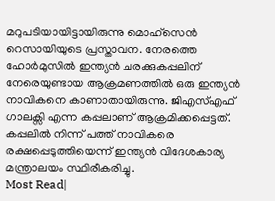മറുപടിയായിട്ടായിരുന്നു മൊഹ്സെൻ റെസായിയുടെ പ്രസ്താവന. നേരത്തെ ഹോർമുസിൽ ഇന്ത്യൻ ചരക്കുകപ്പലിന് നേരെയുണ്ടായ ആക്രമണത്തിൽ ഒരു ഇന്ത്യൻ നാവികനെ കാണാതായിരുന്നു. ജിഎസ്എഫ് ഗാലക്സി എന്ന കപ്പലാണ് ആക്രമിക്കപ്പെട്ടത്. കപ്പലിൽ നിന്ന് പത്ത് നാവികരെ രക്ഷപ്പെടുത്തിയെന്ന് ഇന്ത്യൻ വിദേശകാര്യ മന്ത്രാലയം സ്ഥിരീകരിച്ചു.
Most Read|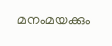മനംമയക്കും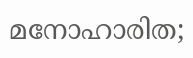മനോഹാരിത;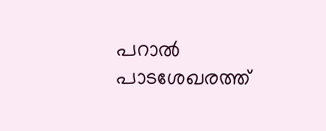പറാൽ പാടശേഖരത്ത്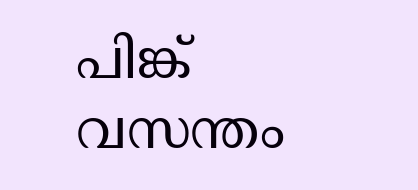പിങ്ക് വസന്തം